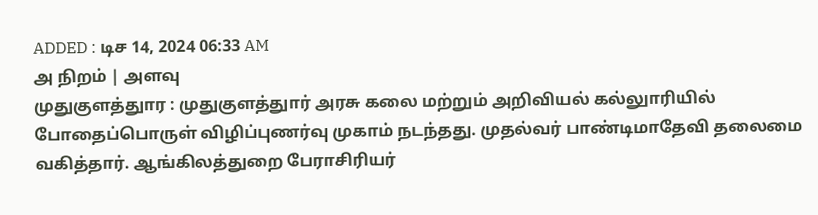ADDED : டிச 14, 2024 06:33 AM
அ நிறம் | அளவு
முதுகுளத்துார : முதுகுளத்துார் அரசு கலை மற்றும் அறிவியல் கல்லுாரியில் போதைப்பொருள் விழிப்புணர்வு முகாம் நடந்தது. முதல்வர் பாண்டிமாதேவி தலைமை வகித்தார். ஆங்கிலத்துறை பேராசிரியர்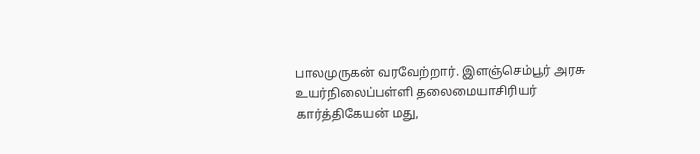பாலமுருகன் வரவேற்றார். இளஞ்செம்பூர் அரசு உயர்நிலைப்பள்ளி தலைமையாசிரியர் கார்த்திகேயன் மது,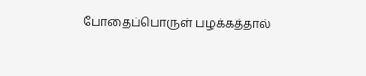போதைப்பொருள் பழக்கத்தால்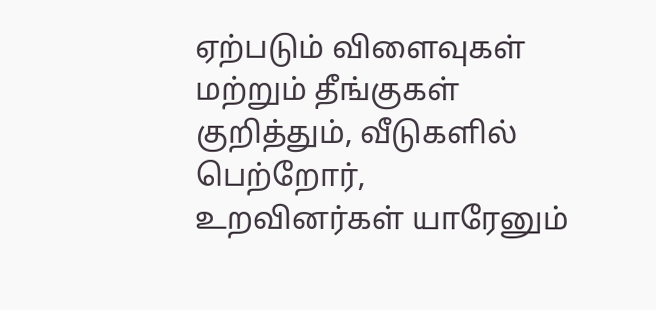ஏற்படும் விளைவுகள் மற்றும் தீங்குகள் குறித்தும், வீடுகளில் பெற்றோர், உறவினர்கள் யாரேனும்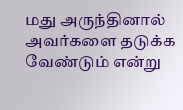மது அருந்தினால் அவர்களை தடுக்க வேண்டும் என்று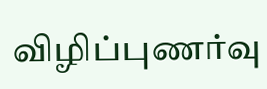விழிப்புணர்வு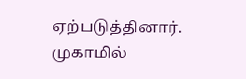ஏற்படுத்தினார்.
முகாமில்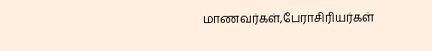மாணவர்கள்,பேராசிரியர்கள்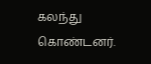கலந்து கொண்டனர்.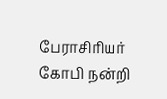பேராசிரியர் கோபி நன்றி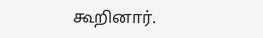கூறினார்.